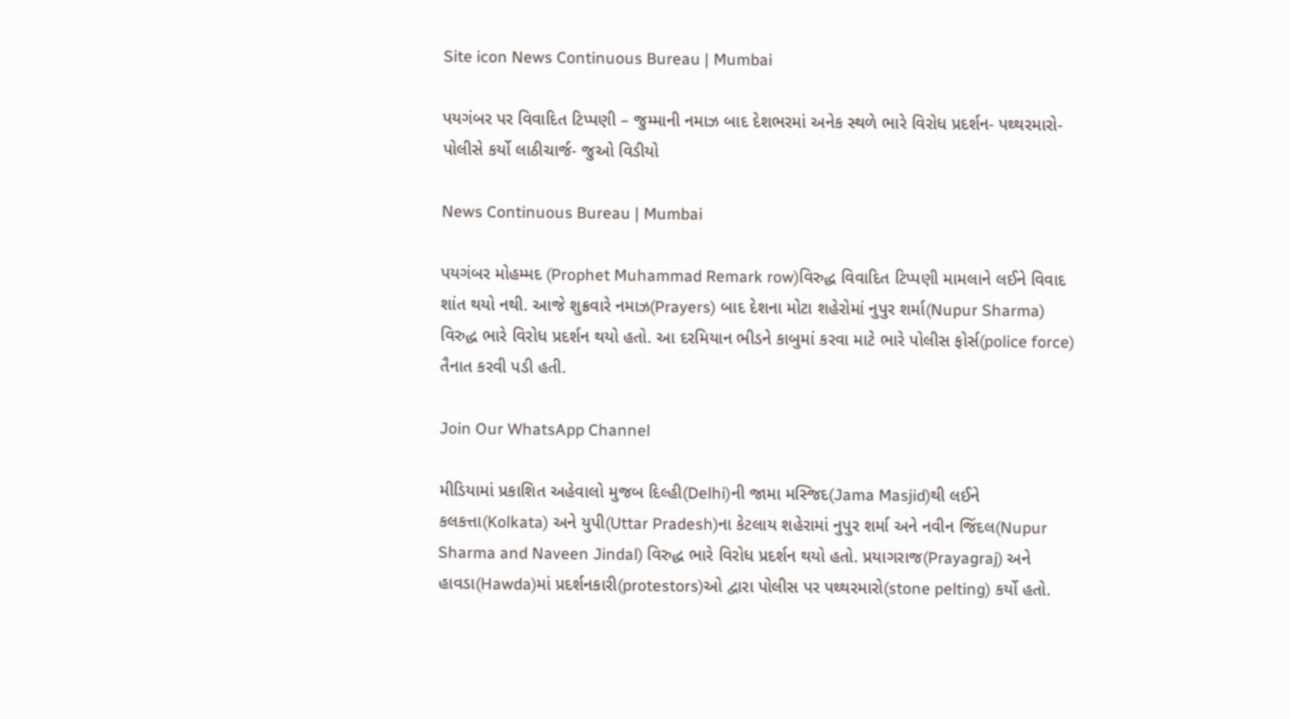Site icon News Continuous Bureau | Mumbai

પયગંબર પર વિવાદિત ટિપ્પણી – જુમ્માની નમાઝ બાદ દેશભરમાં અનેક સ્થળે ભારે વિરોધ પ્રદર્શન- પથ્થરમારો- પોલીસે કર્યો લાઠીચાર્જ- જુઓ વિડીયો

News Continuous Bureau | Mumbai

પયગંબર મોહમ્મદ (Prophet Muhammad Remark row)વિરુદ્ધ વિવાદિત ટિપ્પણી મામલાને લઈને વિવાદ શાંત થયો નથી. આજે શુક્રવારે નમાઝ(Prayers) બાદ દેશના મોટા શહેરોમાં નુપુર શર્મા(Nupur Sharma) વિરુદ્ધ ભારે વિરોધ પ્રદર્શન થયો હતો. આ દરમિયાન ભીડને કાબુમાં કરવા માટે ભારે પોલીસ ફોર્સ(police force) તૈનાત કરવી પડી હતી.

Join Our WhatsApp Channel

મીડિયામાં પ્રકાશિત અહેવાલો મુજબ દિલ્હી(Delhi)ની જામા મસ્જિદ(Jama Masjid)થી લઈને કલકત્તા(Kolkata) અને યુપી(Uttar Pradesh)ના કેટલાય શહેરામાં નુપુર શર્મા અને નવીન જિંદલ(Nupur Sharma and Naveen Jindal) વિરુદ્ધ ભારે વિરોધ પ્રદર્શન થયો હતો. પ્રયાગરાજ(Prayagraj) અને હાવડા(Hawda)માં પ્રદર્શનકારી(protestors)ઓ દ્વારા પોલીસ પર પથ્થરમારો(stone pelting) કર્યો હતો.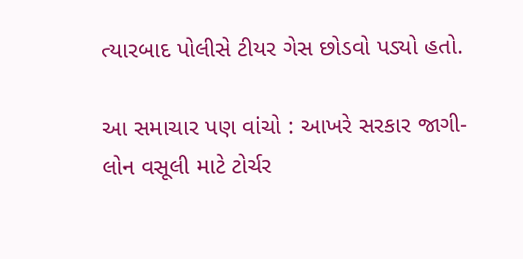ત્યારબાદ પોલીસે ટીયર ગેસ છોડવો પડ્યો હતો.

આ સમાચાર પણ વાંચો : આખરે સરકાર જાગી- લોન વસૂલી માટે ટોર્ચર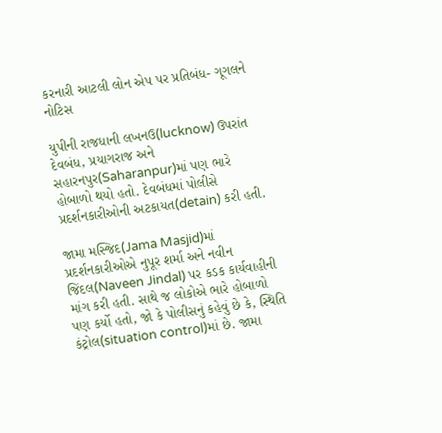કરનારી આટલી લોન એપ પર પ્રતિબંધ- ગૂગલને નોટિસ

યુપીની રાજધાની લખનઉ(lucknow) ઉપરાંત દેવબંધ, પ્રયાગરાજ અને સહારનપુર(Saharanpur)માં પણ ભારે હોબાળો થયો હતો. દેવબંધમાં પોલીસે પ્રદર્શનકારીઓની અટકાયત(detain) કરી હતી.

જામા મસ્જિદ(Jama Masjid)માં પ્રદર્શનકારીઓએ નુપૂર શર્મા અને નવીન જિંદલ(Naveen Jindal) પર કડક કાર્યવાહીની માંગ કરી હતી. સાથે જ લોકોએ ભારે હોબાળો પણ કર્યો હતો, જો કે પોલીસનું કહેવું છે કે, સ્થિતિ કંટ્રોલ(situation control)માં છે. જામા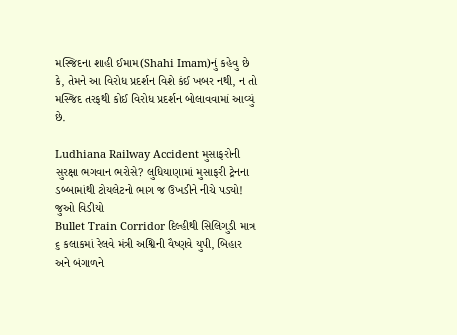મસ્જિદના શાહી ઈમામ(Shahi Imam)નું કહેવુ છે કે, તેમને આ વિરોધ પ્રદર્શન વિશે કંઈ ખબર નથી, ન તો મસ્જિદ તરફથી કોઈ વિરોધ પ્રદર્શન બોલાવવામાં આવ્યું છે.

Ludhiana Railway Accident મુસાફરોની સુરક્ષા ભગવાન ભરોસે? લુધિયાણામાં મુસાફરી ટ્રેનના ડબ્બામાંથી ટોયલેટનો ભાગ જ ઉખડીને નીચે પડ્યો! જુઓ વિડીયો
Bullet Train Corridor દિલ્હીથી સિલિગુડી માત્ર ૬ કલાકમાં રેલવે મંત્રી અશ્વિની વૈષ્ણવે યુપી, બિહાર અને બંગાળને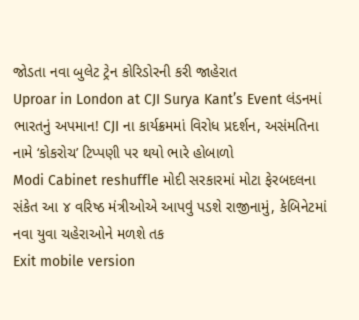જોડતા નવા બુલેટ ટ્રેન કોરિડોરની કરી જાહેરાત
Uproar in London at CJI Surya Kant’s Event લંડનમાં ભારતનું અપમાન! CJI ના કાર્યક્રમમાં વિરોધ પ્રદર્શન, અસંમતિના નામે ‘કોકરોચ’ ટિપ્પણી પર થયો ભારે હોબાળો
Modi Cabinet reshuffle મોદી સરકારમાં મોટા ફેરબદલના સંકેત આ ૪ વરિષ્ઠ મંત્રીઓએ આપવું પડશે રાજીનામું, કેબિનેટમાં નવા યુવા ચહેરાઓને મળશે તક
Exit mobile version